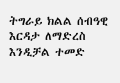ትግራይ ክልል ሰብዓዊ እርዳታ ለማድረስ እንዲቻል ተመድ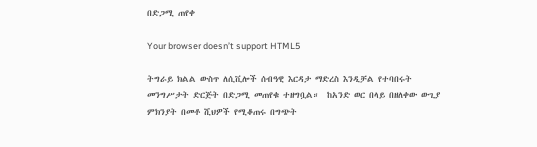በድጋሚ ጠየቀ

Your browser doesn’t support HTML5

ትግራይ ክልል ውስጥ ለሲቪሎች ሰብዓዊ እርዳታ ማድረስ እንዲቻል የተባበሩት መንግሥታት ድርጅት በድጋሚ መጠየቁ ተዘግቧል።  ከአንድ ወር በላይ በዘለቀው ውጊያ ምክንያት በመቶ ሺህዎች የሚቆጠሩ በግጭት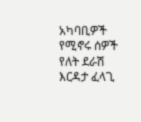አካባቢዎች የሚኖሩ ሰዎች የለት ደራሽ እርዳታ ፈላጊ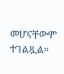መሆናቸውም ተገልጿል።